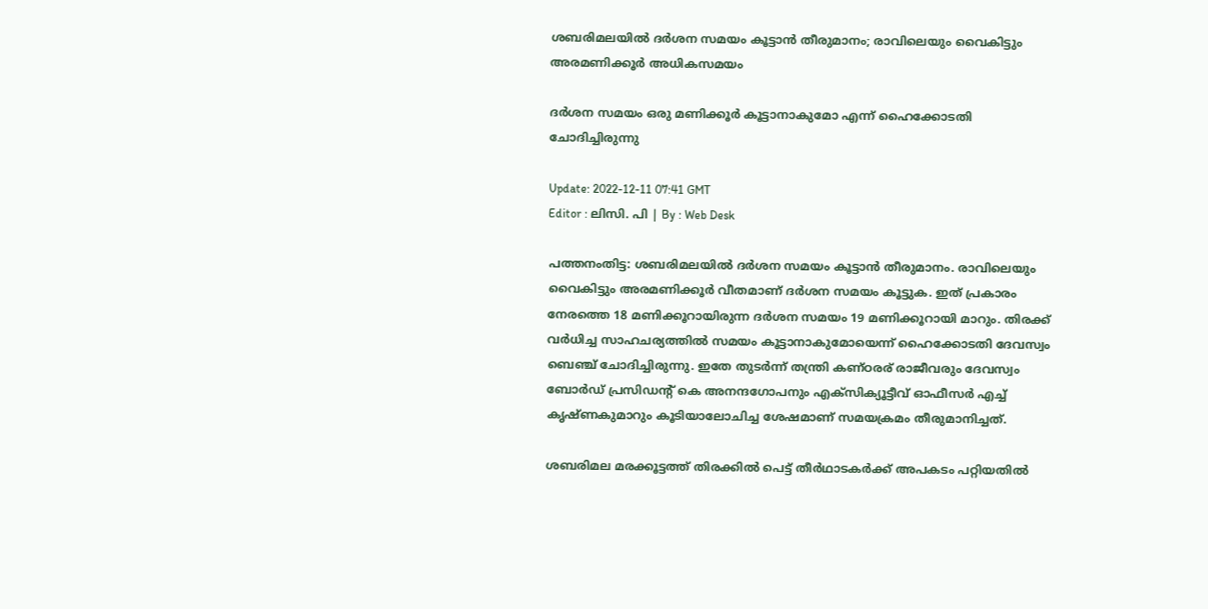ശബരിമലയിൽ ദർശന സമയം കൂട്ടാൻ തീരുമാനം; രാവിലെയും വൈകിട്ടും അരമണിക്കൂർ അധികസമയം

ദർശന സമയം ഒരു മണിക്കൂർ കൂട്ടാനാകുമോ എന്ന് ഹൈക്കോടതി ചോദിച്ചിരുന്നു

Update: 2022-12-11 07:41 GMT
Editor : ലിസി. പി | By : Web Desk

പത്തനംതിട്ട: ശബരിമലയിൽ ദർശന സമയം കൂട്ടാൻ തീരുമാനം. രാവിലെയും വൈകിട്ടും അരമണിക്കൂർ വീതമാണ് ദർശന സമയം കൂട്ടുക. ഇത് പ്രകാരം നേരത്തെ 18 മണിക്കൂറായിരുന്ന ദർശന സമയം 19 മണിക്കൂറായി മാറും. തിരക്ക് വർധിച്ച സാഹചര്യത്തിൽ സമയം കൂട്ടാനാകുമോയെന്ന് ഹൈക്കോടതി ദേവസ്വം ബെഞ്ച് ചോദിച്ചിരുന്നു. ഇതേ തുടർന്ന് തന്ത്രി കണ്ഠരര് രാജീവരും ദേവസ്വം ബോർഡ് പ്രസിഡന്റ് കെ അനന്ദഗോപനും എക്‌സിക്യൂട്ടീവ് ഓഫീസര്‍ എച്ച് കൃഷ്ണകുമാറും കൂടിയാലോചിച്ച ശേഷമാണ് സമയക്രമം തീരുമാനിച്ചത്.

ശബരിമല മരക്കൂട്ടത്ത് തിരക്കിൽ പെട്ട് തീർഥാടകർക്ക് അപകടം പറ്റിയതിൽ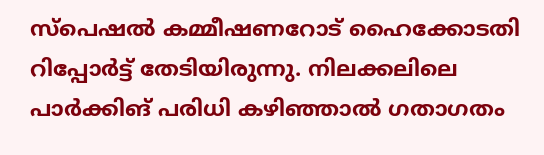സ്പെഷൽ കമ്മീഷണറോട് ഹൈക്കോടതി റിപ്പോർട്ട് തേടിയിരുന്നു. നിലക്കലിലെ പാർക്കിങ് പരിധി കഴിഞ്ഞാൽ ഗതാഗതം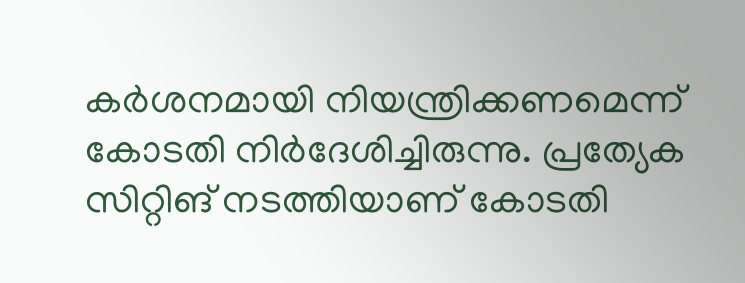കർശനമായി നിയന്ത്രിക്കണമെന്ന് കോടതി നിർദേശിച്ചിരുന്നു. പ്രത്യേക സിറ്റിങ് നടത്തിയാണ് കോടതി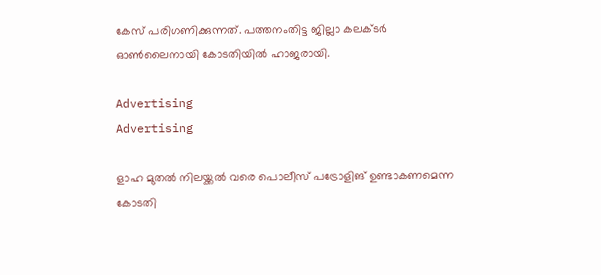കേസ് പരിഗണിക്കുന്നത്. പത്തനംതിട്ട ജില്ലാ കലക്ടർ ഓൺലൈനായി കോടതിയിൽ ഹാജരായി.

Advertising
Advertising

ളാഹ മുതൽ നിലയ്ക്കൽ വരെ പൊലീസ് പട്രോളിങ് ഉണ്ടാകണമെന്ന കോടതി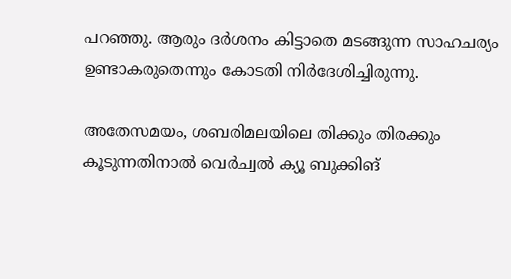പറഞ്ഞു. ആരും ദർശനം കിട്ടാതെ മടങ്ങുന്ന സാഹചര്യം ഉണ്ടാകരുതെന്നും കോടതി നിര്‍ദേശിച്ചിരുന്നു.

അതേസമയം, ശബരിമലയിലെ തിക്കും തിരക്കും കൂടുന്നതിനാൽ വെർച്വൽ ക്യൂ ബുക്കിങ്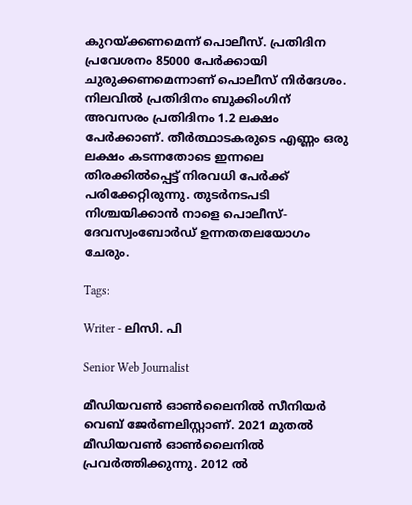കുറയ്ക്കണമെന്ന് പൊലീസ്. പ്രതിദിന പ്രവേശനം 85000 പേർക്കായി ചുരുക്കണമെന്നാണ് പൊലീസ് നിർദേശം. നിലവിൽ പ്രതിദിനം ബുക്കിംഗിന് അവസരം പ്രതിദിനം 1.2 ലക്ഷം പേർക്കാണ്. തീർത്ഥാടകരുടെ എണ്ണം ഒരു ലക്ഷം കടന്നതോടെ ഇന്നലെ തിരക്കിൽപ്പെട്ട് നിരവധി പേർക്ക് പരിക്കേറ്റിരുന്നു. തുടർനടപടി നിശ്ചയിക്കാൻ നാളെ പൊലീസ്-ദേവസ്വംബോർഡ് ഉന്നതതലയോഗം ചേരും.

Tags:

Writer - ലിസി. പി

Senior Web Journalist

മീഡിയവൺ ഓൺലൈനിൽ സീനിയർ വെബ് ജേർണലിസ്റ്റാണ്. 2021 മുതൽ മീഡിയവൺ ഓൺലൈനിൽ പ്രവർത്തിക്കുന്നു. 2012 ല്‍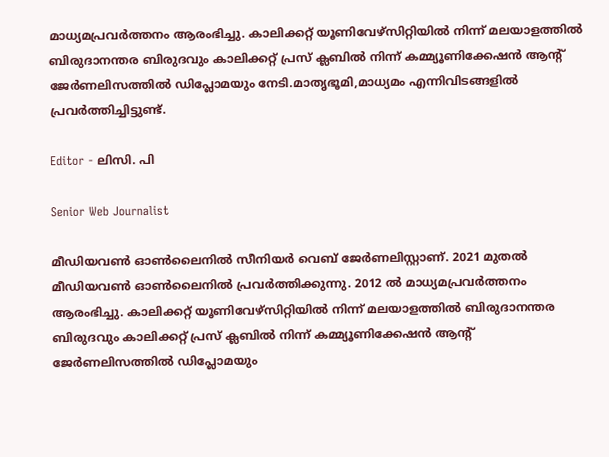മാധ്യമപ്രവര്‍ത്തനം ആരംഭിച്ചു. കാലിക്കറ്റ് യൂണിവേഴ്‌സിറ്റിയിൽ നിന്ന് മലയാളത്തിൽ ബിരുദാനന്തര ബിരുദവും കാലിക്കറ്റ് പ്രസ് ക്ലബിൽ നിന്ന് കമ്മ്യൂണിക്കേഷൻ ആന്റ് ജേർണലിസത്തിൽ ഡിപ്ലോമയും നേടി.മാതൃഭൂമി,മാധ്യമം എന്നിവിടങ്ങളിൽ പ്രവർത്തിച്ചിട്ടുണ്ട്.

Editor - ലിസി. പി

Senior Web Journalist

മീഡിയവൺ ഓൺലൈനിൽ സീനിയർ വെബ് ജേർണലിസ്റ്റാണ്. 2021 മുതൽ മീഡിയവൺ ഓൺലൈനിൽ പ്രവർത്തിക്കുന്നു. 2012 ല്‍ മാധ്യമപ്രവര്‍ത്തനം ആരംഭിച്ചു. കാലിക്കറ്റ് യൂണിവേഴ്‌സിറ്റിയിൽ നിന്ന് മലയാളത്തിൽ ബിരുദാനന്തര ബിരുദവും കാലിക്കറ്റ് പ്രസ് ക്ലബിൽ നിന്ന് കമ്മ്യൂണിക്കേഷൻ ആന്റ് ജേർണലിസത്തിൽ ഡിപ്ലോമയും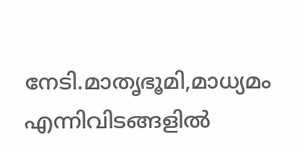നേടി.മാതൃഭൂമി,മാധ്യമം എന്നിവിടങ്ങളിൽ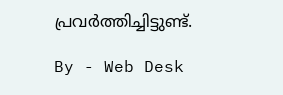പ്രവർത്തിച്ചിട്ടുണ്ട്.

By - Web Desk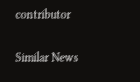contributor

Similar News